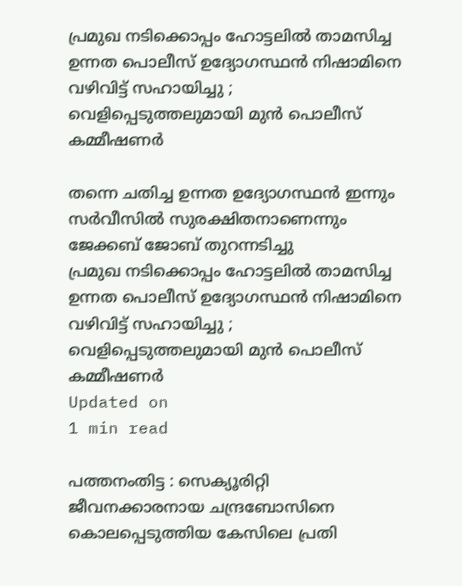പ്രമുഖ നടിക്കൊപ്പം ഹോട്ടലില്‍ താമസിച്ച ഉന്നത പൊലീസ് ഉദ്യോഗസ്ഥന്‍ നിഷാമിനെ വഴിവിട്ട് സഹായിച്ചു ; വെളിപ്പെടുത്തലുമായി മുന്‍ പൊലീസ് കമ്മീഷണര്‍

തന്നെ ചതിച്ച ഉന്നത ഉദ്യോഗസ്ഥന്‍ ഇന്നും സര്‍വീസില്‍ സുരക്ഷിതനാണെന്നും ജേക്കബ് ജോബ് തുറന്നടിച്ചു
പ്രമുഖ നടിക്കൊപ്പം ഹോട്ടലില്‍ താമസിച്ച ഉന്നത പൊലീസ് ഉദ്യോഗസ്ഥന്‍ നിഷാമിനെ വഴിവിട്ട് സഹായിച്ചു ; വെളിപ്പെടുത്തലുമായി മുന്‍ പൊലീസ് കമ്മീഷണര്‍
Updated on
1 min read

പത്തനംതിട്ട : സെക്യൂരിറ്റി ജീവനക്കാരനായ ചന്ദ്രബോസിനെ കൊലപ്പെടുത്തിയ കേസിലെ പ്രതി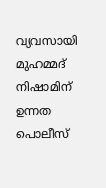വ്യവസായി മുഹമ്മദ് നിഷാമിന് ഉന്നത പൊലീസ്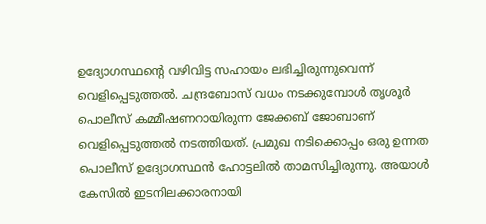ഉദ്യോഗസ്ഥന്റെ വഴിവിട്ട സഹായം ലഭിച്ചിരുന്നുവെന്ന് വെളിപ്പെടുത്തല്‍. ചന്ദ്രബോസ് വധം നടക്കുമ്പോള്‍ തൃശൂര്‍ പൊലീസ് കമ്മീഷണറായിരുന്ന ജേക്കബ് ജോബാണ് വെളിപ്പെടുത്തല്‍ നടത്തിയത്. പ്രമുഖ നടിക്കൊപ്പം ഒരു ഉന്നത പൊലീസ് ഉദ്യോഗസ്ഥന്‍ ഹോട്ടലില്‍ താമസിച്ചിരുന്നു. അയാള്‍ കേസില്‍ ഇടനിലക്കാരനായി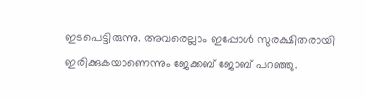ഇടപെട്ടിരുന്നു. അവരെല്ലാം ഇപ്പോള്‍ സുരക്ഷിതരായി ഇരിക്കുകയാണെന്നും ജേക്കബ് ജോബ് പറഞ്ഞു.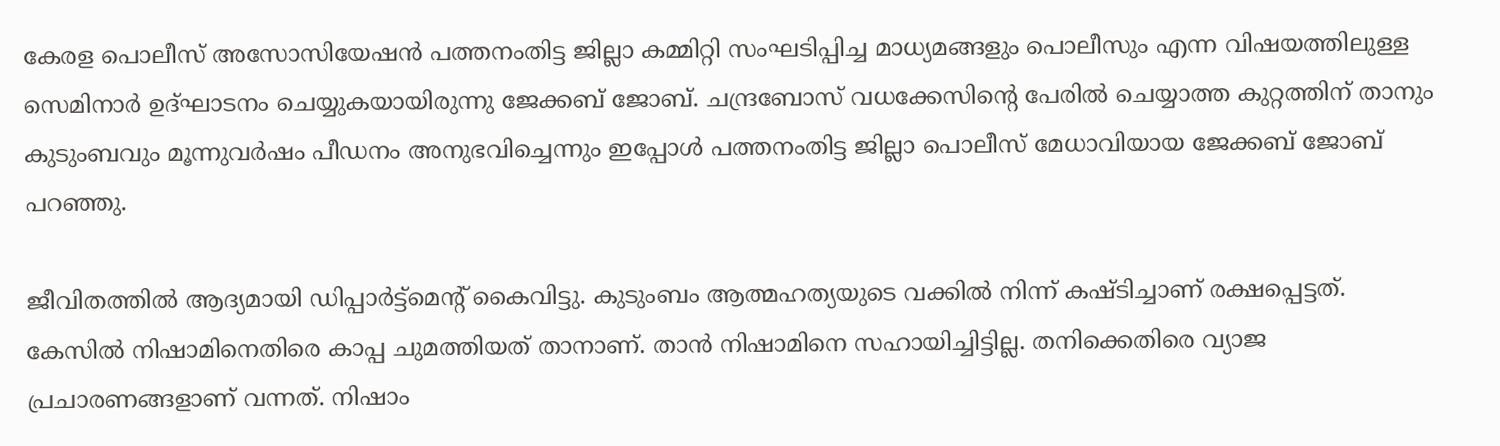കേരള പൊലീസ് അസോസിയേഷന്‍ പത്തനംതിട്ട ജില്ലാ കമ്മിറ്റി സംഘടിപ്പിച്ച മാധ്യമങ്ങളും പൊലീസും എന്ന വിഷയത്തിലുള്ള സെമിനാര്‍ ഉദ്ഘാടനം ചെയ്യുകയായിരുന്നു ജേക്കബ് ജോബ്. ചന്ദ്രബോസ് വധക്കേസിന്റെ പേരില്‍ ചെയ്യാത്ത കുറ്റത്തിന് താനും കുടുംബവും മൂന്നുവര്‍ഷം പീഡനം അനുഭവിച്ചെന്നും ഇപ്പോള്‍ പത്തനംതിട്ട ജില്ലാ പൊലീസ് മേധാവിയായ ജേക്കബ് ജോബ് പറഞ്ഞു.

ജീവിതത്തില്‍ ആദ്യമായി ഡിപ്പാര്‍ട്ട്‌മെന്റ് കൈവിട്ടു. കുടുംബം ആത്മഹത്യയുടെ വക്കില്‍ നിന്ന് കഷ്ടിച്ചാണ് രക്ഷപ്പെട്ടത്. കേസില്‍ നിഷാമിനെതിരെ കാപ്പ ചുമത്തിയത് താനാണ്. താന്‍ നിഷാമിനെ സഹായിച്ചിട്ടില്ല. തനിക്കെതിരെ വ്യാജ പ്രചാരണങ്ങളാണ് വന്നത്. നിഷാം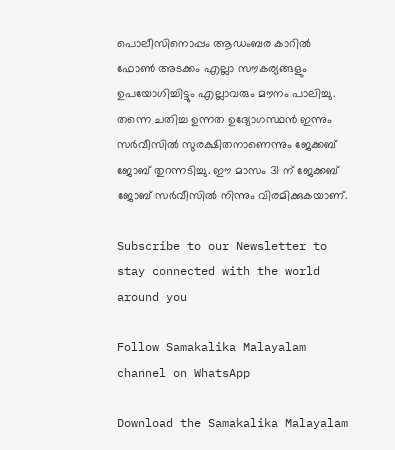പൊലീസിനൊപ്പം ആഡംബര കാറില്‍ ഫോണ്‍ അടക്കം എല്ലാ സൗകര്യങ്ങളും ഉപയോഗിച്ചിട്ടും എല്ലാവരും മൗനം പാലിച്ചു. തന്നെ ചതിച്ച ഉന്നത ഉദ്യോഗസ്ഥന്‍ ഇന്നും സര്‍വീസില്‍ സുരക്ഷിതനാണെന്നും ജേക്കബ് ജോബ് തുറന്നടിച്ചു. ഈ മാസം 31 ന് ജേക്കബ് ജോബ് സര്‍വീസില്‍ നിന്നും വിരമിക്കുകയാണ്.

Subscribe to our Newsletter to stay connected with the world around you

Follow Samakalika Malayalam channel on WhatsApp

Download the Samakalika Malayalam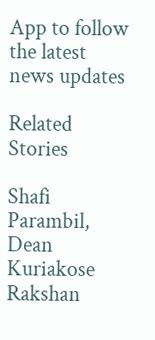App to follow the latest news updates

Related Stories

Shafi Parambil, Dean Kuriakose
Rakshan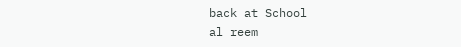back at School
al reem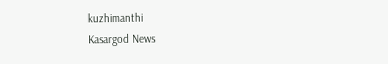kuzhimanthi
Kasargod News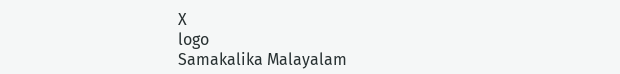X
logo
Samakalika Malayalam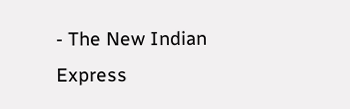- The New Indian Express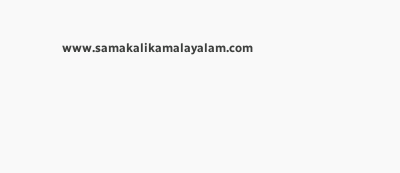www.samakalikamalayalam.com